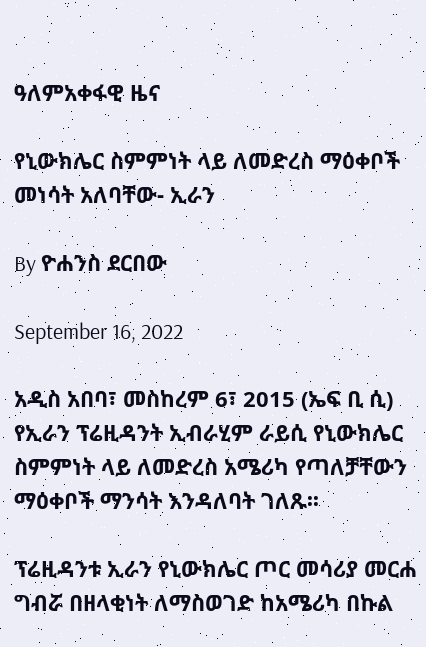ዓለምአቀፋዊ ዜና

የኒውክሌር ስምምነት ላይ ለመድረስ ማዕቀቦች መነሳት አለባቸው- ኢራን

By ዮሐንስ ደርበው

September 16, 2022

አዲስ አበባ፣ መስከረም 6፣ 2015 (ኤፍ ቢ ሲ) የኢራን ፕሬዚዳንት ኢብራሂም ራይሲ የኒውክሌር ስምምነት ላይ ለመድረስ አሜሪካ የጣለቻቸውን ማዕቀቦች ማንሳት እንዳለባት ገለጹ፡፡

ፕሬዚዳንቱ ኢራን የኒውክሌር ጦር መሳሪያ መርሐ ግብሯ በዘላቂነት ለማስወገድ ከአሜሪካ በኩል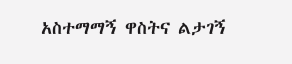አስተማማኝ ዋስትና ልታገኝ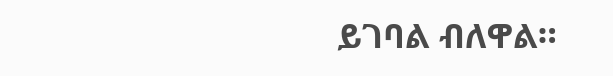ይገባል ብለዋል።